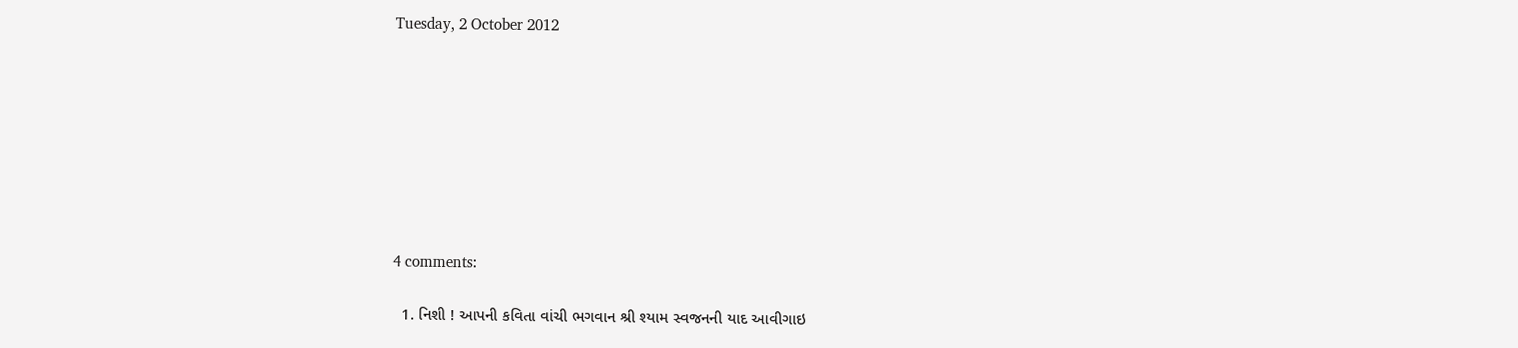Tuesday, 2 October 2012








4 comments:

  1. નિશી ! આપની કવિતા વાંચી ભગવાન શ્રી શ્યામ સ્વજનની યાદ આવીગાઇ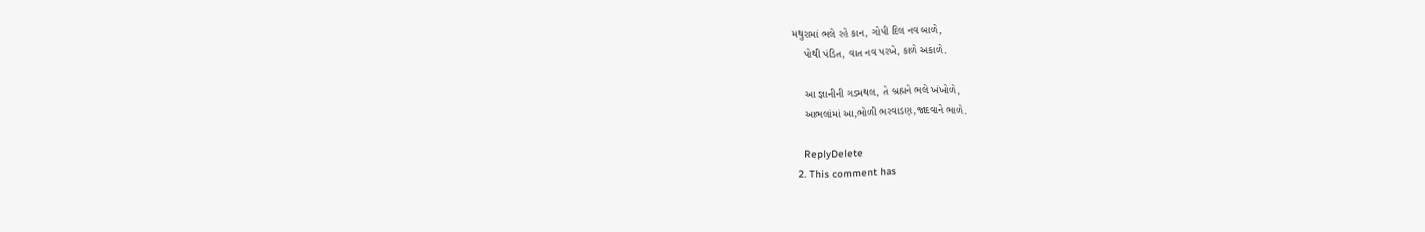મથુરામાં ભલે રહે કાન, ગોપી દિલ નવ બાળે,
    પોથી પંડિત, વાત નવ પરખે, કાળે અકાળે.

    આ જ્ઞાનીની ગડમથલ, તે બ્રહ્મને ભલે ખંખોળે,
    આભલાંમાં આ,ભોળી ભરવાડણ,જાદવાને ભાળે.

    ReplyDelete
  2. This comment has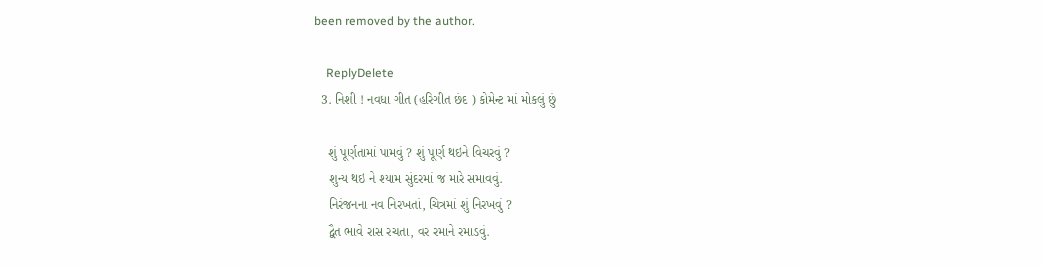been removed by the author.

    ReplyDelete
  3. નિશી ! નવધા ગીત (હરિગીત છંદ ) કોમેન્ટ માં મોકલું છું

    શું પૂર્ણતામાં પામવું ? શું પૂર્ણ થઇને વિચરવું ?
    શુન્ય થઇ ને શ્યામ સુંદરમાં જ મારે સમાવવું.
    નિરંજનના નવ નિરખતાં, ચિત્રમાં શું નિરખવું ?
    દ્વૈત ભાવે રાસ રચતા, વર રમાને રમાડવું.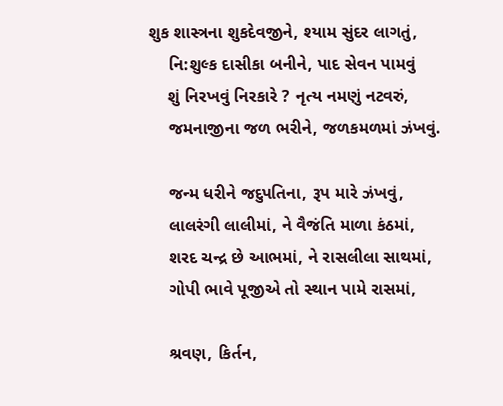શુક શાસ્ત્રના શુકદેવજીને, શ્યામ સુંદર લાગતું,
    નિ:શુલ્ક દાસીકા બનીને, પાદ સેવન પામવું
    શું નિરખવું નિરકારે ? નૃત્ય નમણું નટવરું,
    જમનાજીના જળ ભરીને, જળકમળમાં ઝંખવું.

    જન્મ ધરીને જદુપતિના, રૂપ મારે ઝંખવું,
    લાલરંગી લાલીમાં, ને વૈજંતિ માળા કંઠમાં,
    શરદ ચન્દ્ર છે આભમાં, ને રાસલીલા સાથમાં,
    ગોપી ભાવે પૂજીએ તો સ્થાન પામે રાસમાં,

    શ્રવણ, કિર્તન,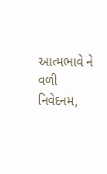આત્મભાવે ને વળી નિવેદનમ,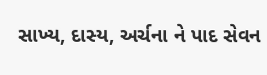સાખ્ય, દાસ્ય, અર્ચના ને પાદ સેવન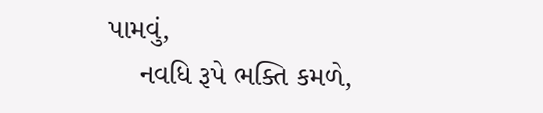પામવું,
    નવધિ રૂપે ભક્તિ કમળે,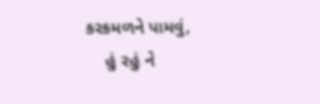કરકમળને પામવું,
    હું રહું ને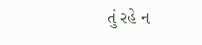તું રહે ન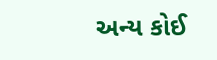અન્ય કોઈ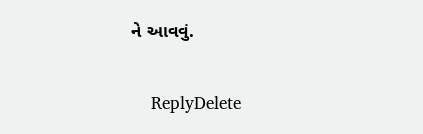ને આવવું.

    ReplyDelete